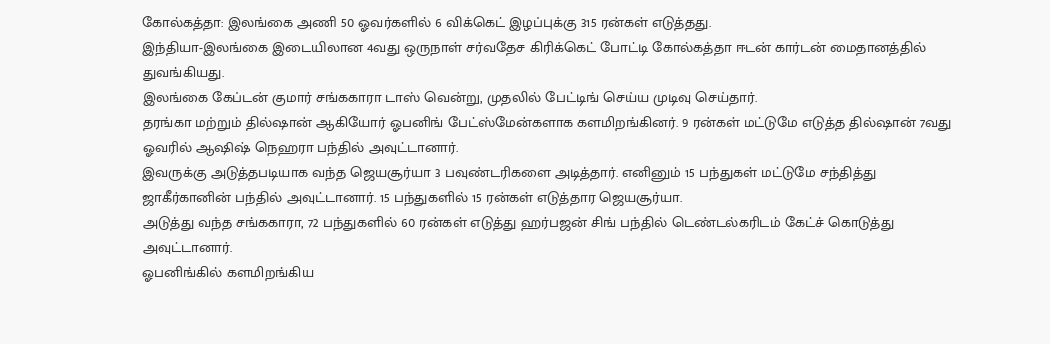கோல்கத்தா: இலங்கை அணி 50 ஓவர்களில் 6 விக்கெட் இழப்புக்கு 315 ரன்கள் எடுத்தது.
இந்தியா-இலங்கை இடையிலான 4வது ஒருநாள் சர்வதேச கிரிக்கெட் போட்டி கோல்கத்தா ஈடன் கார்டன் மைதானத்தில் துவங்கியது.
இலங்கை கேப்டன் குமார் சங்ககாரா டாஸ் வென்று, முதலில் பேட்டிங் செய்ய முடிவு செய்தார்.
தரங்கா மற்றும் தில்ஷான் ஆகியோர் ஓபனிங் பேட்ஸ்மேன்களாக களமிறங்கினர். 9 ரன்கள் மட்டுமே எடுத்த தில்ஷான் 7வது ஓவரில் ஆஷிஷ் நெஹரா பந்தில் அவுட்டானார்.
இவருக்கு அடுத்தபடியாக வந்த ஜெயசூர்யா 3 பவுண்டரிகளை அடித்தார். எனினும் 15 பந்துகள் மட்டுமே சந்தித்து ஜாகீர்கானின் பந்தில் அவுட்டானார். 15 பந்துகளில் 15 ரன்கள் எடுத்தார ஜெயசூர்யா.
அடுத்து வந்த சங்ககாரா, 72 பந்துகளில் 60 ரன்கள் எடுத்து ஹர்பஜன் சிங் பந்தில் டெண்டல்கரிடம் கேட்ச் கொடுத்து அவுட்டானார்.
ஓபனிங்கில் களமிறங்கிய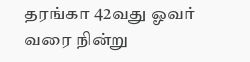தரங்கா 42வது ஓவர் வரை நின்று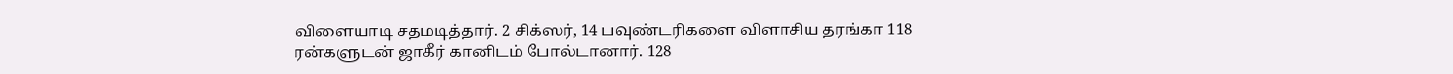விளையாடி சதமடித்தார். 2 சிக்ஸர், 14 பவுண்டரிகளை விளாசிய தரங்கா 118 ரன்களுடன் ஜாகீர் கானிடம் போல்டானார். 128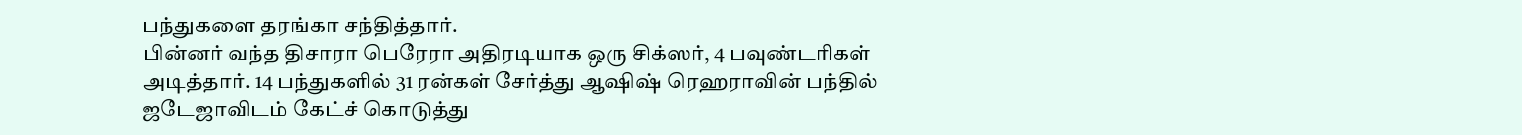பந்துகளை தரங்கா சந்தித்தார்.
பின்னர் வந்த திசாரா பெரேரா அதிரடியாக ஒரு சிக்ஸர், 4 பவுண்டரிகள் அடித்தார். 14 பந்துகளில் 31 ரன்கள் சேர்த்து ஆஷிஷ் ரெஹராவின் பந்தில் ஜடேஜாவிடம் கேட்ச் கொடுத்து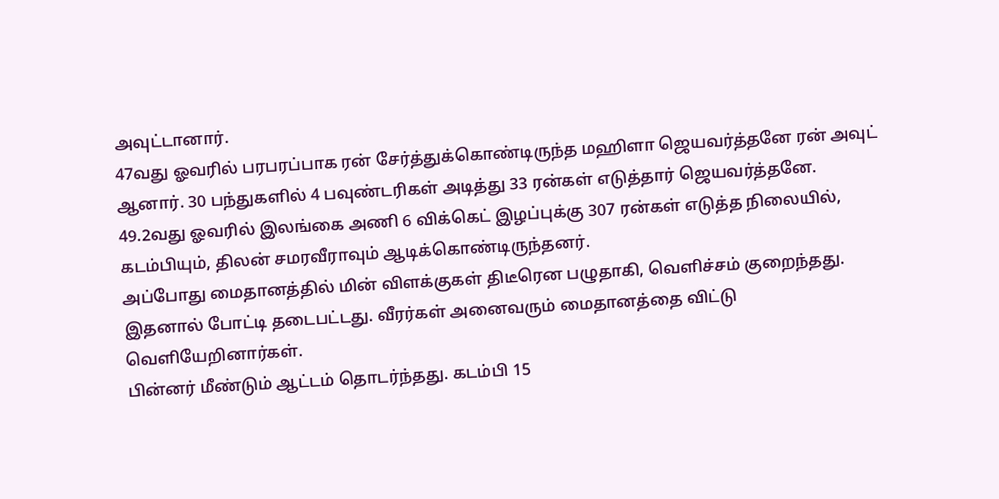அவுட்டானார்.
47வது ஓவரில் பரபரப்பாக ரன் சேர்த்துக்கொண்டிருந்த மஹிளா ஜெயவர்த்தனே ரன் அவுட் ஆனார். 30 பந்துகளில் 4 பவுண்டரிகள் அடித்து 33 ரன்கள் எடுத்தார் ஜெயவர்த்தனே.
49.2வது ஓவரில் இலங்கை அணி 6 விக்கெட் இழப்புக்கு 307 ரன்கள் எடுத்த நிலையில், கடம்பியும், திலன் சமரவீராவும் ஆடிக்கொண்டிருந்தனர்.
அப்போது மைதானத்தில் மின் விளக்குகள் திடீரென பழுதாகி, வெளிச்சம் குறைந்தது. இதனால் போட்டி தடைபட்டது. வீரர்கள் அனைவரும் மைதானத்தை விட்டு வெளியேறினார்கள்.
பின்னர் மீண்டும் ஆட்டம் தொடர்ந்தது. கடம்பி 15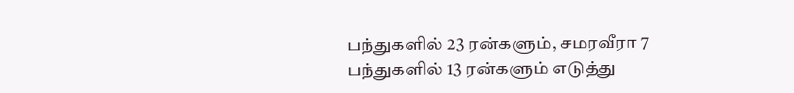பந்துகளில் 23 ரன்களும், சமரவீரா 7 பந்துகளில் 13 ரன்களும் எடுத்து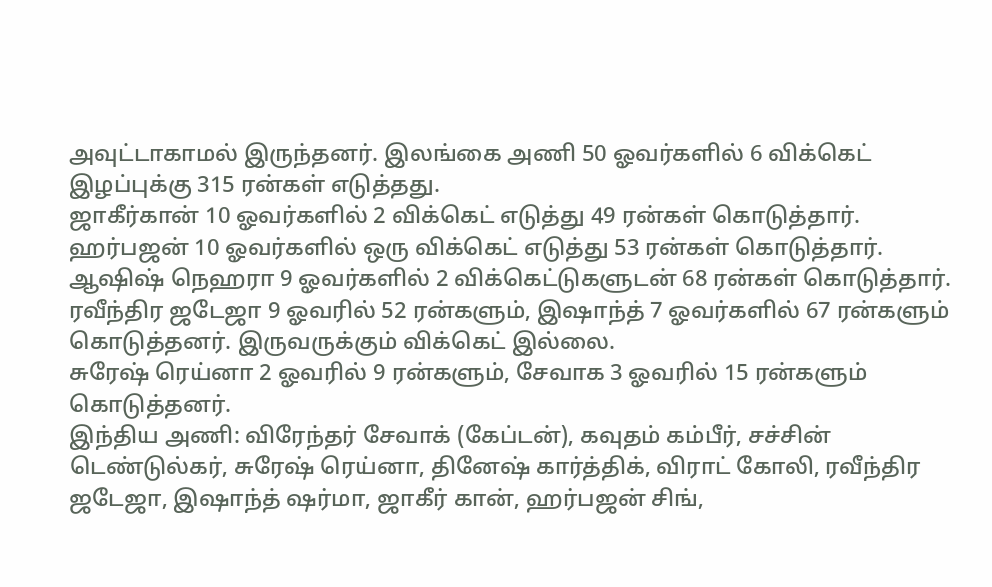அவுட்டாகாமல் இருந்தனர். இலங்கை அணி 50 ஓவர்களில் 6 விக்கெட் இழப்புக்கு 315 ரன்கள் எடுத்தது.
ஜாகீர்கான் 10 ஓவர்களில் 2 விக்கெட் எடுத்து 49 ரன்கள் கொடுத்தார். ஹர்பஜன் 10 ஓவர்களில் ஒரு விக்கெட் எடுத்து 53 ரன்கள் கொடுத்தார்.
ஆஷிஷ் நெஹரா 9 ஓவர்களில் 2 விக்கெட்டுகளுடன் 68 ரன்கள் கொடுத்தார்.
ரவீந்திர ஜடேஜா 9 ஓவரில் 52 ரன்களும், இஷாந்த் 7 ஓவர்களில் 67 ரன்களும் கொடுத்தனர். இருவருக்கும் விக்கெட் இல்லை.
சுரேஷ் ரெய்னா 2 ஓவரில் 9 ரன்களும், சேவாக 3 ஓவரில் 15 ரன்களும் கொடுத்தனர்.
இந்திய அணி: விரேந்தர் சேவாக் (கேப்டன்), கவுதம் கம்பீர், சச்சின் டெண்டுல்கர், சுரேஷ் ரெய்னா, தினேஷ் கார்த்திக், விராட் கோலி, ரவீந்திர ஜடேஜா, இஷாந்த் ஷர்மா, ஜாகீர் கான், ஹர்பஜன் சிங்,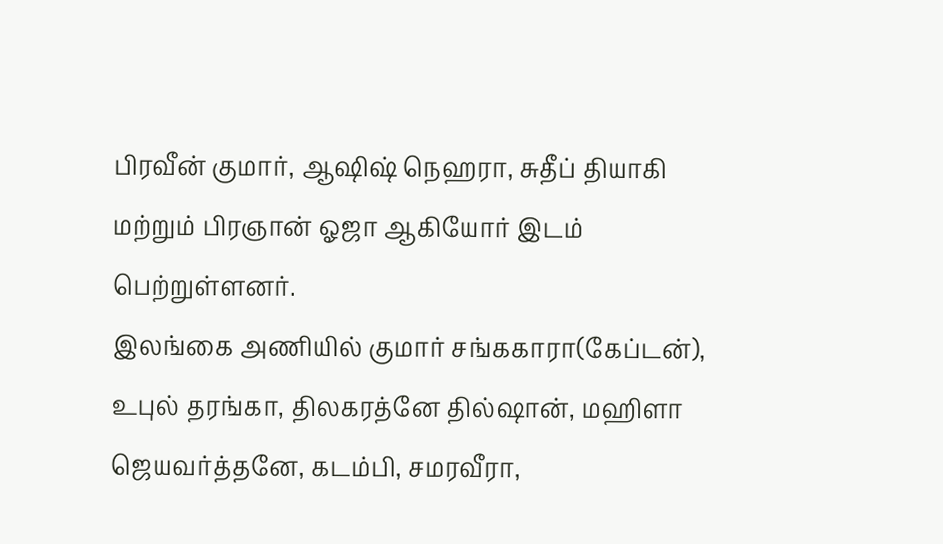பிரவீன் குமார், ஆஷிஷ் நெஹரா, சுதீப் தியாகி மற்றும் பிரஞான் ஓஜா ஆகியோர் இடம் பெற்றுள்ளனர்.
இலங்கை அணியில் குமார் சங்ககாரா(கேப்டன்), உபுல் தரங்கா, திலகரத்னே தில்ஷான், மஹிளா ஜெயவர்த்தனே, கடம்பி, சமரவீரா,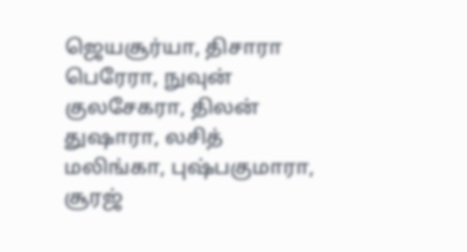ஜெயசூர்யா, திசாரா பெரேரா, நுவுன் குலசேகரா, திலன் துஷாரா, லசித் மலிங்கா, புஷ்பகுமாரா, சூரஜ்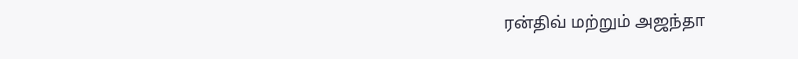ரன்திவ் மற்றும் அஜந்தா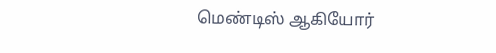மெண்டிஸ் ஆகியோர்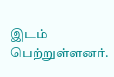இடம் பெற்றுள்ளனர்.